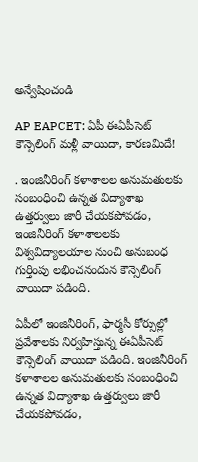అన్వేషించండి

AP EAPCET: ఏపీ ఈఏపీసెట్ కౌన్సెలింగ్ మళ్లీ వాయిదా, కారణమిదే!

. ఇంజినీరింగ్ కళాశాలల అనుమతులకు సంబంధించి ఉన్నత విద్యాశాఖ ఉత్తర్వులు జారీ చేయకపోవడం, ఇంజినీరింగ్ కళాశాలలకు విశ్వవిద్యాలయాల నుంచి అనుబంధ గుర్తింపు లభించనందున కౌన్సెలింగ్ వాయిదా పడింది.

ఏపీలో ఇంజినీరింగ్, ఫార్మసీ కోర్సుల్లో ప్రవేశాలకు నిర్వహిస్తున్న ఈఏపీసెట్ కౌన్సెలింగ్ వాయిదా పడింది. ఇంజినీరింగ్ కళాశాలల అనుమతులకు సంబంధించి ఉన్నత విద్యాశాఖ ఉత్తర్వులు జారీ చేయకపోవడం,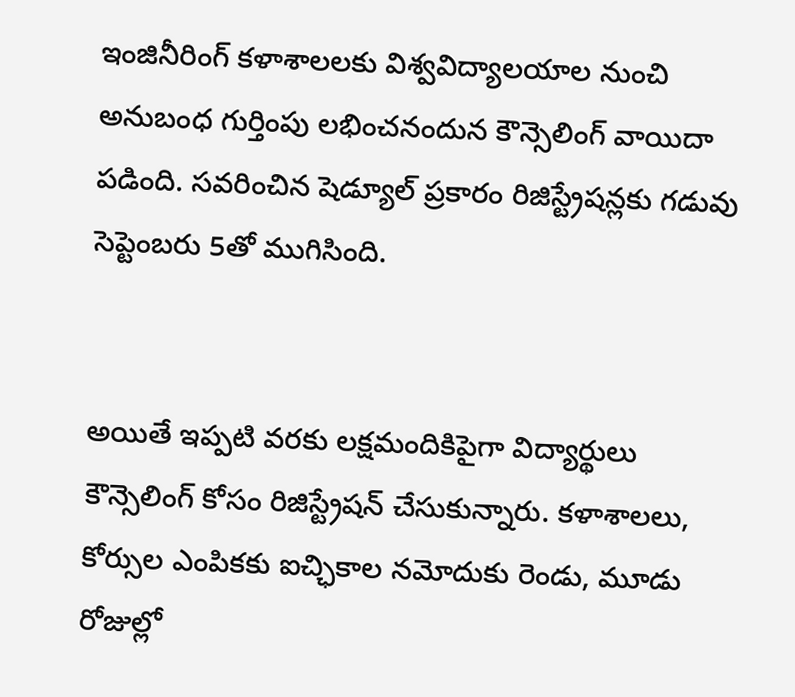ఇంజినీరింగ్ కళాశాలలకు విశ్వవిద్యాలయాల నుంచి అనుబంధ గుర్తింపు లభించనందున కౌన్సెలింగ్ వాయిదా పడింది. సవరించిన షెడ్యూల్ ప్రకారం రిజిస్ట్రేషన్లకు గడువు సెప్టెంబరు 5తో ముగిసింది.


అయితే ఇప్పటి వరకు లక్షమందికిపైగా విద్యార్థులు కౌన్సెలింగ్ కోసం రిజిస్ట్రేషన్ చేసుకున్నారు. కళాశాలలు, కోర్సుల ఎంపికకు ఐచ్ఛికాల నమోదుకు రెండు, మూడు రోజుల్లో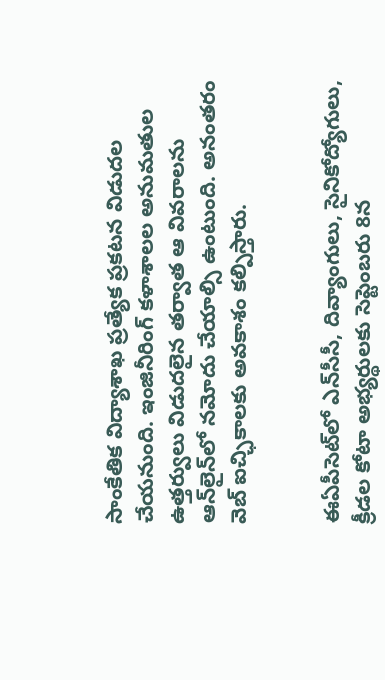సాంకేతిక విద్యాశాఖ ప్రత్యేక ప్రకటన విడుదల చేయనుంది. ఇంజినీరింగ్ కళాశాలల అనుమతుల ఉత్తర్వులు విడుదలైన తర్వాత ఆ వివరాలను ఆన్‌లైన్‌లో నమోదు చేయాల్సి ఉంటుంది. అనంతరం వెబ్ ఐచ్ఛికాలకు అవకాశం కల్పిస్తారు.


ఈఏపీసెట్‌లో ఎన్‌సీసీ, దివ్యాంగులు, సైనికోద్యోగులు, క్రీడల కోటా అభ్యర్థులకు సెప్టెంబరు 8న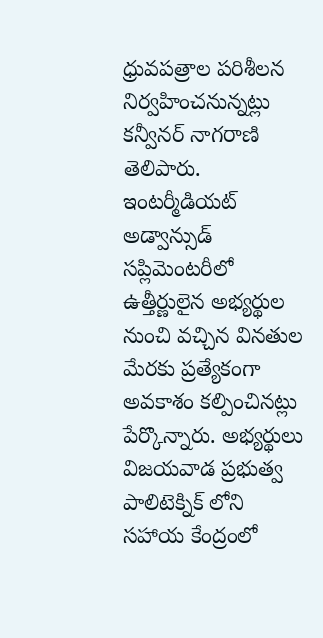ధ్రువపత్రాల పరిశీలన నిర్వహించనున్నట్లు కన్వీనర్ నాగరాణి తెలిపారు. ఇంటర్మీడియట్ అడ్వాన్సుడ్ సప్లిమెంటరీలో ఉత్తీర్ణులైన అభ్యర్థుల నుంచి వచ్చిన వినతుల మేరకు ప్రత్యేకంగా అవకాశం కల్పించినట్లు పేర్కొన్నారు. అభ్యర్థులు విజయవాడ ప్రభుత్వ పాలిటెక్నిక్ లోని సహాయ కేంద్రంలో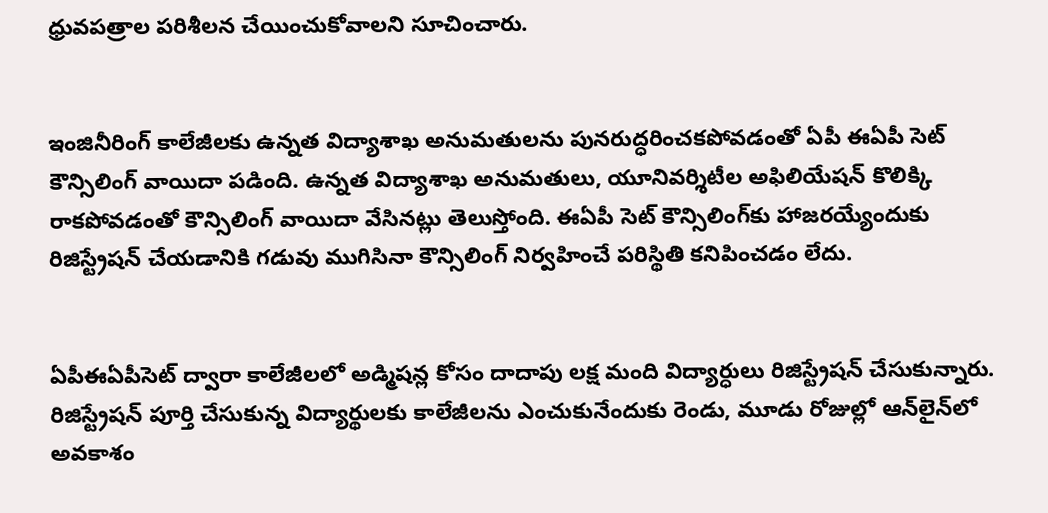ధ్రువపత్రాల పరిశీలన చేయించుకోవాలని సూచించారు.


ఇంజినీరింగ్ కాలేజీలకు ఉన్నత విద్యాశాఖ అనుమతులను పునరుద్ధరించకపోవడంతో ఏపీ ఈఏపీ సెట్‌ కౌన్సిలింగ్‌ వాయిదా పడింది. ఉన్నత విద్యాశాఖ అనుమతులు, యూనివర్శిటీల అఫిలియేషన్ కొలిక్కి రాకపోవడంతో కౌన్సిలింగ్ వాయిదా వేసినట్లు తెలుస్తోంది. ఈఏపీ సెట్‌ కౌన్సిలింగ్‌కు హాజరయ్యేందుకు రిజిస్ట్రేషన్ చేయడానికి గడువు ముగిసినా కౌన్సిలింగ్ నిర్వహించే పరిస్థితి కనిపించడం లేదు.


ఏపీఈఏపీసెట్‌ ద్వారా కాలేజీలలో అడ్మిషన్ల కోసం దాదాపు లక్ష మంది విద్యార్ధులు రిజిస్ట్రేషన్ చేసుకున్నారు. రిజిస్ట్రేషన్ పూర్తి చేసుకున్న విద్యార్థులకు కాలేజీలను ఎంచుకునేందుకు రెండు, మూడు రోజుల్లో ఆన్‌లైన్‌లో అవకాశం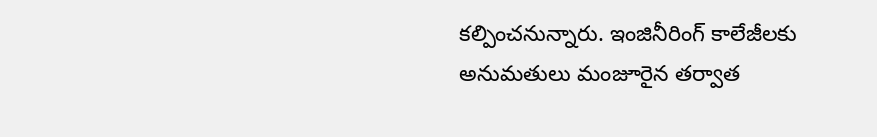కల్పించనున్నారు. ఇంజినీరింగ్ కాలేజీలకు అనుమతులు మంజూరైన తర్వాత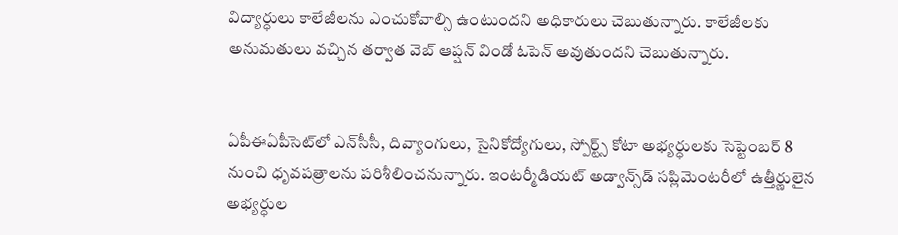విద్యార్ధులు కాలేజీలను ఎంచుకోవాల్సి ఉంటుందని అధికారులు చెబుతున్నారు. కాలేజీలకు అనుమతులు వచ్చిన తర్వాత వెబ్‌ ఆప్షన్ విండో ఓపెన్ అవుతుందని చెబుతున్నారు.


ఏపీఈఏపీసెట్‌లో ఎన్‌సీసీ, దివ్యాంగులు, సైనికోద్యోగులు, స్పోర్ట్స్‌ కోటా అభ్యర్ధులకు సెప్టెంబర్ 8 నుంచి ధృవపత్రాలను పరిశీలించనున్నారు. ఇంటర్మీడియట్ అడ్వాన్స్‌డ్ సప్లిమెంటరీలో ఉత్తీర్ణులైన అభ్యర్ధుల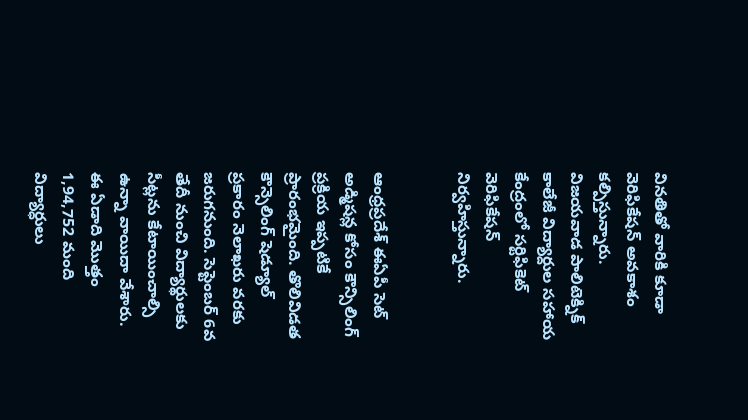వినతితో వారికి కూడా వెరిఫికేషన్ అవకాశం కల్పిస్తున్నారు. విజయవాడ పాలిటెక్నిక్ కాలేజీ విద్యార్దుల సహాయ కేంద్రంలో సర్టిఫికెట్ వెరిఫికేషన్ నిర్వహిస్తున్నారు.


ఆంధ్రప్రదేశ్‌ ఈఏపీ సెట్ అడ్మిషన్ల కోసం కౌన్సిలింగ్ ప్రక్రియ ఇప్పటికే ప్రారంభమైంది. తొలివిడత కౌన్సెలింగ్ షెడ్యూల్‌ ప్రకారం నెలాఖరు వరకు జరుగనుంది. సెప్టెంబర్ 6వ తేదీ నుంచి విద్యార్థులకు సీట్లను కేటాయించాల్సి ఉన్నా వాయిదా వేశారు. ఈ ఏడాది మొత్తం 1,94,752 మంది విద్యార్ధులు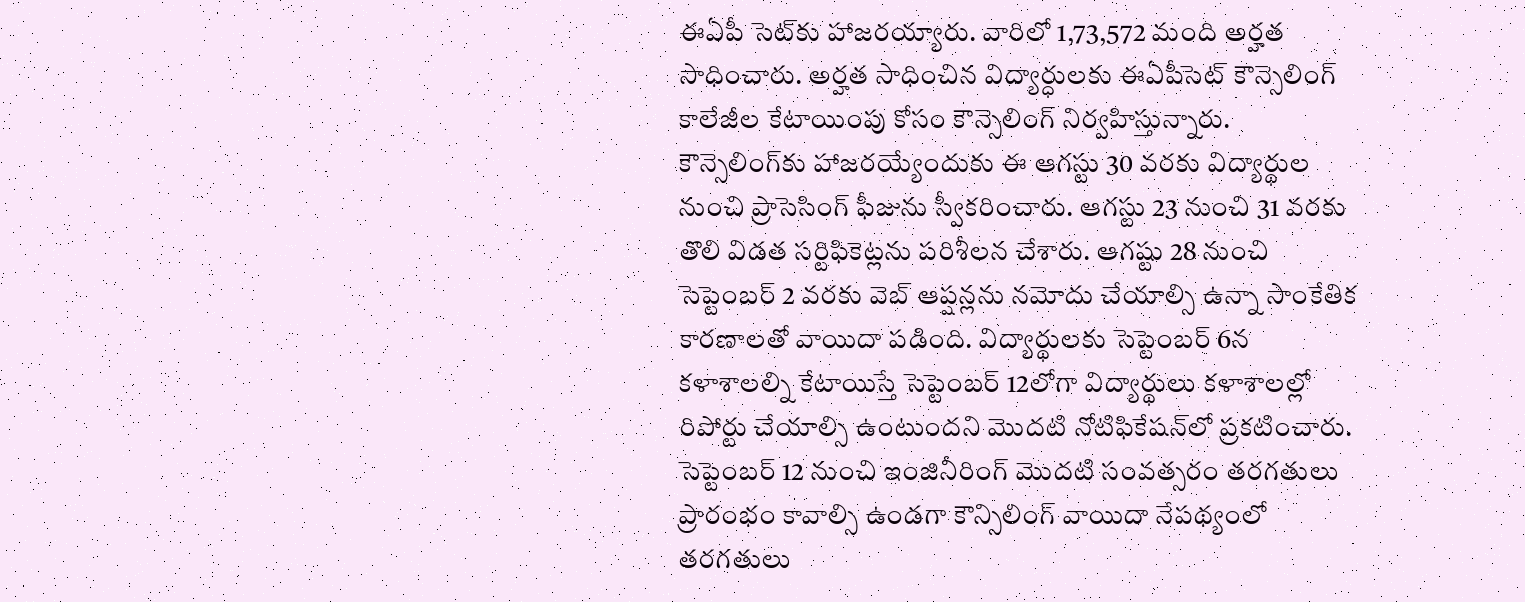ఈఏపీ సెట్‌కు హాజరయ్యారు. వారిలో 1,73,572 మంది అర్హత సాధించారు. అర్హత సాధించిన విద్యార్ధులకు ఈఏపీసెట్ కౌన్సెలింగ్ కాలేజీల కేటాయింపు కోసం కౌన్సెలింగ్ నిర్వహిస్తున్నారు. కౌన్సెలింగ్‌‌కు హాజరయ్యేందుకు ఈ ఆగస్టు 30 వరకు విద్యార్థుల నుంచి ప్రాసెసింగ్ ఫీజును స్వీకరించారు. ఆగస్టు 23 నుంచి 31 వరకు తొలి విడత సర్టిఫికెట్లను పరిశీలన చేశారు. ఆగష్టు 28 నుంచి సెప్టెంబర్ 2 వరకు వెబ్ ఆప్షన్లను నమోదు చేయాల్సి ఉన్నా సాంకేతిక కారణాలతో వాయిదా పడింది. విద్యార్థులకు సెప్టెంబర్ 6న కళాశాలల్ని కేటాయిస్తే సెప్టెంబర్ 12లోగా విద్యార్థులు కళాశాలల్లో రిపోర్టు చేయాల్సి ఉంటుందని మొదటి నోటిఫికేషన్‌లో ప్రకటించారు. సెప్టెంబర్‌ 12 నుంచి ఇంజినీరింగ్ మొదటి సంవత్సరం తరగతులు ప్రారంభం కావాల్సి ఉండగా కౌన్సిలింగ్ వాయిదా నేపథ్యంలో తరగతులు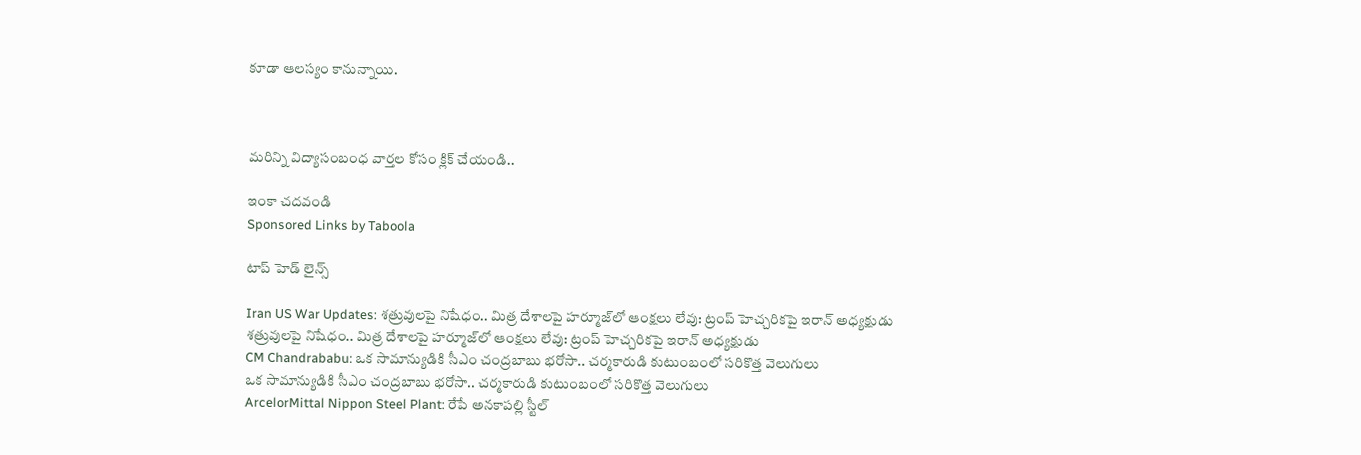కూడా ఆలస్యం కానున్నాయి.



మరిన్ని విద్యాసంబంధ వార్తల కోసం క్లిక్ చేయండి..

ఇంకా చదవండి
Sponsored Links by Taboola

టాప్ హెడ్ లైన్స్

Iran US War Updates: శత్రువులపై నిషేధం.. మిత్ర దేశాలపై హర్మూజ్‌లో ఆంక్షలు లేవు: ట్రంప్ హెచ్చరికపై ఇరాన్ అధ్యక్షుడు
శత్రువులపై నిషేధం.. మిత్ర దేశాలపై హర్మూజ్‌లో ఆంక్షలు లేవు: ట్రంప్ హెచ్చరికపై ఇరాన్ అధ్యక్షుడు
CM Chandrababu: ఒక సామాన్యుడికి సీఎం చంద్రబాబు భరోసా.. చర్మకారుడి కుటుంబంలో సరికొత్త వెలుగులు
ఒక సామాన్యుడికి సీఎం చంద్రబాబు భరోసా.. చర్మకారుడి కుటుంబంలో సరికొత్త వెలుగులు
ArcelorMittal Nippon Steel Plant: రేపే అనకాపల్లి స్టీల్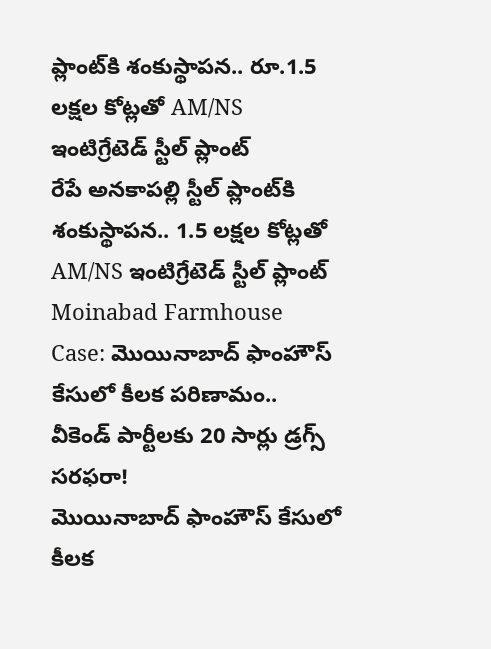ప్లాంట్‌కి శంకుస్థాపన.. రూ.1.5 లక్షల కోట్లతో AM/NS ఇంటిగ్రేటెడ్ స్టీల్ ప్లాంట్
రేపే అనకాపల్లి స్టీల్ ప్లాంట్‌కి శంకుస్థాపన.. 1.5 లక్షల కోట్లతో AM/NS ఇంటిగ్రేటెడ్ స్టీల్ ప్లాంట్
Moinabad Farmhouse Case: మొయినాబాద్ ఫాంహౌస్ కేసులో కీలక పరిణామం.. వీకెండ్ పార్టీలకు 20 సార్లు డ్రగ్స్ సరఫరా!
మొయినాబాద్ ఫాంహౌస్ కేసులో కీలక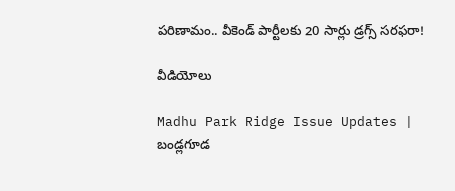పరిణామం.. వీకెండ్ పార్టీలకు 20 సార్లు డ్రగ్స్ సరఫరా!

వీడియోలు

Madhu Park Ridge Issue Updates | బండ్లగూడ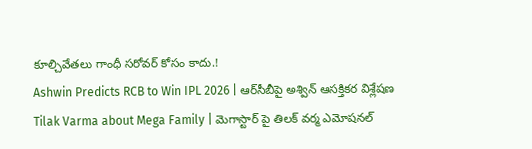కూల్చివేతలు గాంధీ సరోవర్ కోసం కాదు.!
Ashwin Predicts RCB to Win IPL 2026 | ఆర్‌సీబీపై అశ్విన్ ఆసక్తికర విశ్లేషణ
Tilak Varma about Mega Family | మెగాస్టార్ పై తిలక్ వర్మ ఎమోషనల్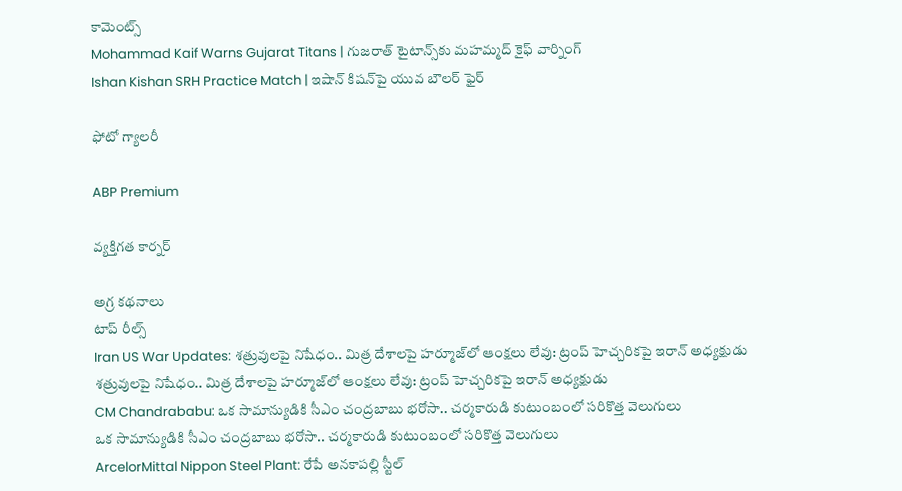కామెంట్స్
Mohammad Kaif Warns Gujarat Titans | గుజరాత్ టైటాన్స్‌కు మహమ్మద్ కైఫ్ వార్నింగ్
Ishan Kishan SRH Practice Match | ఇషాన్ కిషన్‌పై యువ బౌలర్ ఫైర్

ఫోటో గ్యాలరీ

ABP Premium

వ్యక్తిగత కార్నర్

అగ్ర కథనాలు
టాప్ రీల్స్
Iran US War Updates: శత్రువులపై నిషేధం.. మిత్ర దేశాలపై హర్మూజ్‌లో ఆంక్షలు లేవు: ట్రంప్ హెచ్చరికపై ఇరాన్ అధ్యక్షుడు
శత్రువులపై నిషేధం.. మిత్ర దేశాలపై హర్మూజ్‌లో ఆంక్షలు లేవు: ట్రంప్ హెచ్చరికపై ఇరాన్ అధ్యక్షుడు
CM Chandrababu: ఒక సామాన్యుడికి సీఎం చంద్రబాబు భరోసా.. చర్మకారుడి కుటుంబంలో సరికొత్త వెలుగులు
ఒక సామాన్యుడికి సీఎం చంద్రబాబు భరోసా.. చర్మకారుడి కుటుంబంలో సరికొత్త వెలుగులు
ArcelorMittal Nippon Steel Plant: రేపే అనకాపల్లి స్టీల్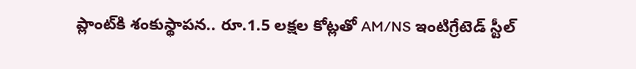ప్లాంట్‌కి శంకుస్థాపన.. రూ.1.5 లక్షల కోట్లతో AM/NS ఇంటిగ్రేటెడ్ స్టీల్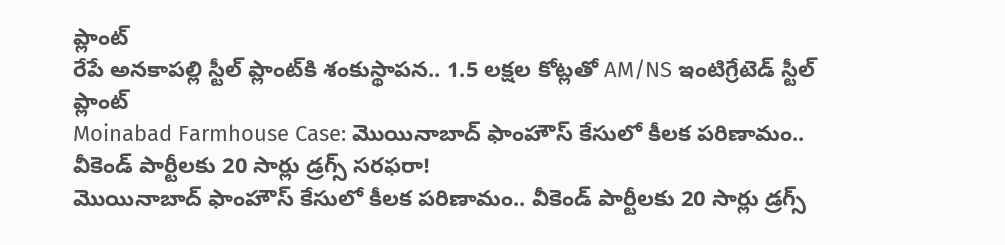ప్లాంట్
రేపే అనకాపల్లి స్టీల్ ప్లాంట్‌కి శంకుస్థాపన.. 1.5 లక్షల కోట్లతో AM/NS ఇంటిగ్రేటెడ్ స్టీల్ ప్లాంట్
Moinabad Farmhouse Case: మొయినాబాద్ ఫాంహౌస్ కేసులో కీలక పరిణామం.. వీకెండ్ పార్టీలకు 20 సార్లు డ్రగ్స్ సరఫరా!
మొయినాబాద్ ఫాంహౌస్ కేసులో కీలక పరిణామం.. వీకెండ్ పార్టీలకు 20 సార్లు డ్రగ్స్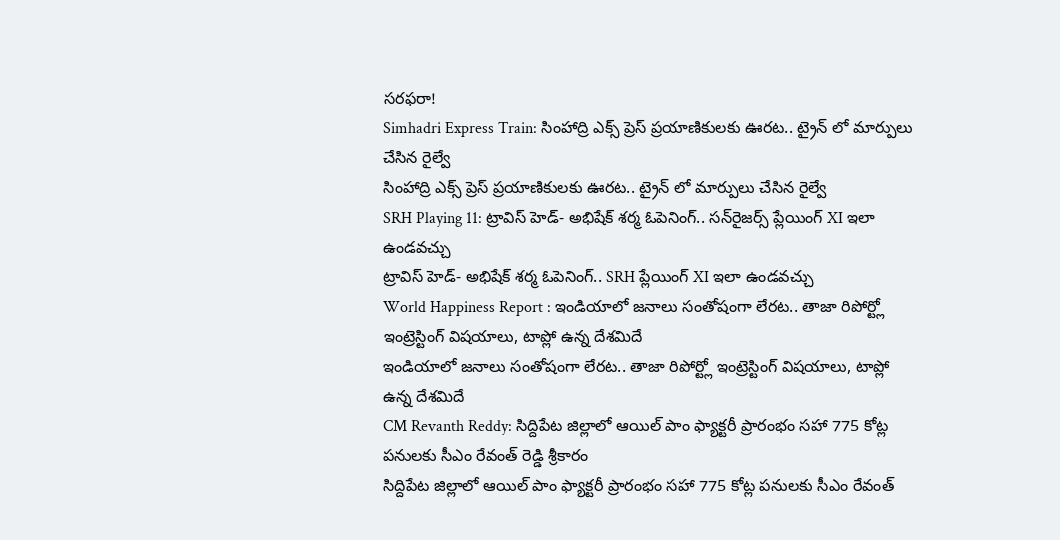సరఫరా!
Simhadri Express Train: సింహాద్రి ఎక్స్ ప్రెస్ ప్రయాణికులకు ఊరట.. ట్రైన్ లో మార్పులు చేసిన రైల్వే
సింహాద్రి ఎక్స్ ప్రెస్ ప్రయాణికులకు ఊరట.. ట్రైన్ లో మార్పులు చేసిన రైల్వే
SRH Playing 11: ట్రావిస్ హెడ్- అభిషేక్ శర్మ ఓపెనింగ్.. సన్‌రైజర్స్ ప్లేయింగ్ XI ఇలా ఉండవచ్చు
ట్రావిస్ హెడ్- అభిషేక్ శర్మ ఓపెనింగ్.. SRH ప్లేయింగ్ XI ఇలా ఉండవచ్చు
World Happiness Report : ఇండియాలో జనాలు సంతోషంగా లేరట.. తాజా రిపోర్ట్లో ఇంట్రెస్టింగ్ విషయాలు, టాప్లో ఉన్న దేశమిదే
ఇండియాలో జనాలు సంతోషంగా లేరట.. తాజా రిపోర్ట్లో ఇంట్రెస్టింగ్ విషయాలు, టాప్లో ఉన్న దేశమిదే
CM Revanth Reddy: సిద్దిపేట జిల్లాలో ఆయిల్ పాం ఫ్యాక్టరీ ప్రారంభం సహా 775 కోట్ల పనులకు సీఎం రేవంత్ రెడ్డి శ్రీకారం
సిద్దిపేట జిల్లాలో ఆయిల్ పాం ఫ్యాక్టరీ ప్రారంభం సహా 775 కోట్ల పనులకు సీఎం రేవంత్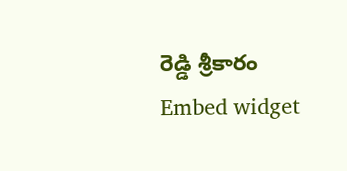రెడ్డి శ్రీకారం
Embed widget